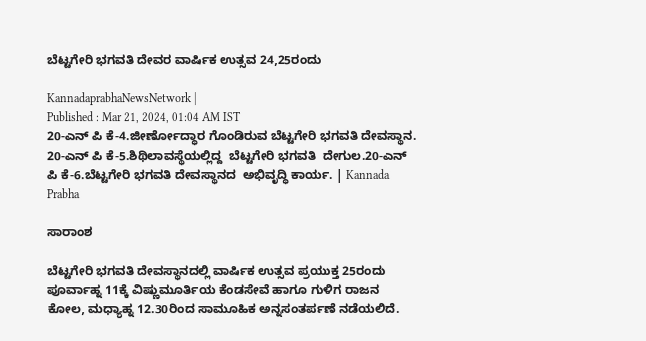ಬೆಟ್ಟಗೇರಿ ಭಗವತಿ ದೇವರ ವಾರ್ಷಿಕ ಉತ್ಸವ 24,25ರಂದು

KannadaprabhaNewsNetwork |
Published : Mar 21, 2024, 01:04 AM IST
20-ಎನ್ ಪಿ ಕೆ-4.ಜೀರ್ಣೋದ್ಧಾರ ಗೊಂಡಿರುವ ಬೆಟ್ಟಗೇರಿ ಭಗವತಿ ದೇವಸ್ಥಾನ.  20-ಎನ್ ಪಿ ಕೆ-5.ಶಿಥಿಲಾವಸ್ಥೆಯಲ್ಲಿದ್ದ  ಬೆಟ್ಟಗೇರಿ ಭಗವತಿ  ದೇಗುಲ.20-ಎನ್ ಪಿ ಕೆ-6.ಬೆಟ್ಟಗೇರಿ ಭಗವತಿ ದೇವಸ್ಥಾನದ  ಅಭಿವೃದ್ಧಿ ಕಾರ್ಯ. | Kannada Prabha

ಸಾರಾಂಶ

ಬೆಟ್ಟಗೇರಿ ಭಗವತಿ ದೇವಸ್ಥಾನದಲ್ಲಿ ವಾರ್ಷಿಕ ಉತ್ಸವ ಪ್ರಯುಕ್ತ 25ರಂದು ಪೂರ್ವಾಹ್ನ 11ಕ್ಕೆ ವಿಷ್ಣುಮೂರ್ತಿಯ ಕೆಂಡಸೇವೆ ಹಾಗೂ ಗುಳಿಗ ರಾಜನ ಕೋಲ, ಮಧ್ಯಾಹ್ನ 12.30ರಿಂದ ಸಾಮೂಹಿಕ ಅನ್ನಸಂತರ್ಪಣೆ ನಡೆಯಲಿದೆ.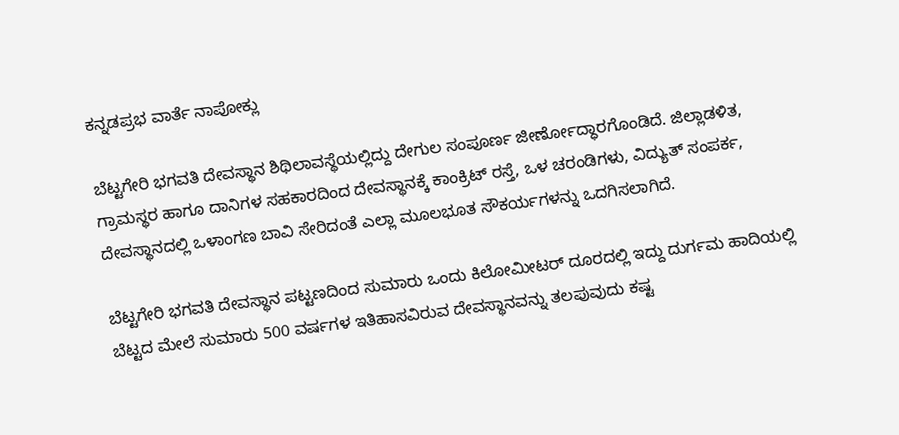ಕನ್ನಡಪ್ರಭ ವಾರ್ತೆ ನಾಪೋಕ್ಲು

ಬೆಟ್ಟಗೇರಿ ಭಗವತಿ ದೇವಸ್ಥಾನ ಶಿಥಿಲಾವಸ್ಥೆಯಲ್ಲಿದ್ದು ದೇಗುಲ ಸಂಪೂರ್ಣ ಜೀರ್ಣೋದ್ಧಾರಗೊಂಡಿದೆ. ಜಿಲ್ಲಾಡಳಿತ, ಗ್ರಾಮಸ್ಥರ ಹಾಗೂ ದಾನಿಗಳ ಸಹಕಾರದಿಂದ ದೇವಸ್ಥಾನಕ್ಕೆ ಕಾಂಕ್ರಿಟ್‌ ರಸ್ತೆ, ಒಳ ಚರಂಡಿಗಳು, ವಿದ್ಯುತ್ ಸಂಪರ್ಕ, ದೇವಸ್ಥಾನದಲ್ಲಿ ಒಳಾಂಗಣ ಬಾವಿ ಸೇರಿದಂತೆ ಎಲ್ಲಾ ಮೂಲಭೂತ ಸೌಕರ್ಯಗಳನ್ನು ಒದಗಿಸಲಾಗಿದೆ.

ಬೆಟ್ಟಗೇರಿ ಭಗವತಿ ದೇವಸ್ಥಾನ ಪಟ್ಟಣದಿಂದ ಸುಮಾರು ಒಂದು ಕಿಲೋಮೀಟರ್ ದೂರದಲ್ಲಿ ಇದ್ದು ದುರ್ಗಮ ಹಾದಿಯಲ್ಲಿ ಬೆಟ್ಟದ ಮೇಲೆ ಸುಮಾರು 500 ವರ್ಷಗಳ ಇತಿಹಾಸವಿರುವ ದೇವಸ್ಥಾನವನ್ನು ತಲಪುವುದು ಕಷ್ಟ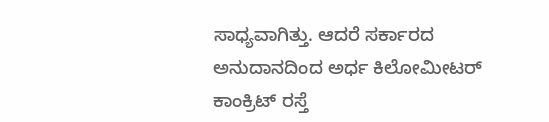ಸಾಧ್ಯವಾಗಿತ್ತು. ಆದರೆ ಸರ್ಕಾರದ ಅನುದಾನದಿಂದ ಅರ್ಧ ಕಿಲೋಮೀಟರ್ ಕಾಂಕ್ರಿಟ್ ರಸ್ತೆ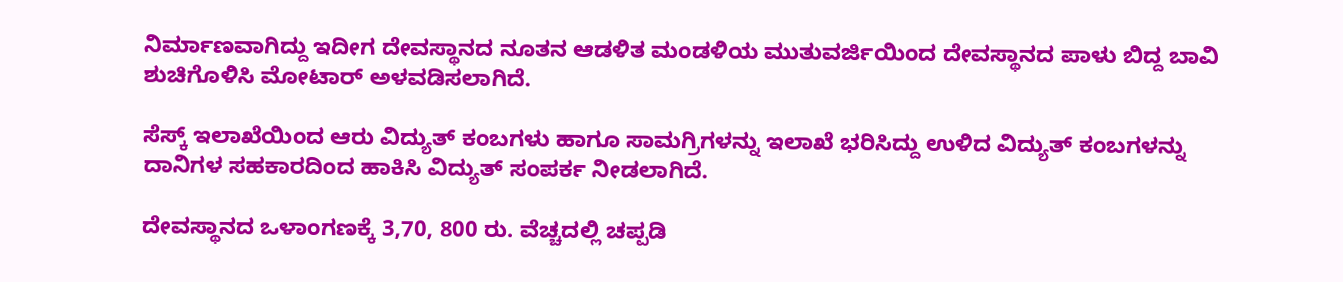ನಿರ್ಮಾಣವಾಗಿದ್ದು ಇದೀಗ ದೇವಸ್ಥಾನದ ನೂತನ ಆಡಳಿತ ಮಂಡಳಿಯ ಮುತುವರ್ಜಿಯಿಂದ ದೇವಸ್ಥಾನದ ಪಾಳು ಬಿದ್ದ ಬಾವಿ ಶುಚಿಗೊಳಿಸಿ ಮೋಟಾರ್ ಅಳವಡಿಸಲಾಗಿದೆ.

ಸೆಸ್ಕ್‌ ಇಲಾಖೆಯಿಂದ ಆರು ವಿದ್ಯುತ್ ಕಂಬಗಳು ಹಾಗೂ ಸಾಮಗ್ರಿಗಳನ್ನು ಇಲಾಖೆ ಭರಿಸಿದ್ದು ಉಳಿದ ವಿದ್ಯುತ್ ಕಂಬಗಳನ್ನು ದಾನಿಗಳ ಸಹಕಾರದಿಂದ ಹಾಕಿಸಿ ವಿದ್ಯುತ್ ಸಂಪರ್ಕ ನೀಡಲಾಗಿದೆ.

ದೇವಸ್ಥಾನದ ಒಳಾಂಗಣಕ್ಕೆ 3,70, 800 ರು. ವೆಚ್ಚದಲ್ಲಿ ಚಪ್ಪಡಿ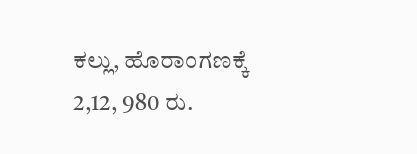ಕಲ್ಲು, ಹೊರಾಂಗಣಕ್ಕೆ 2,12, 980 ರು.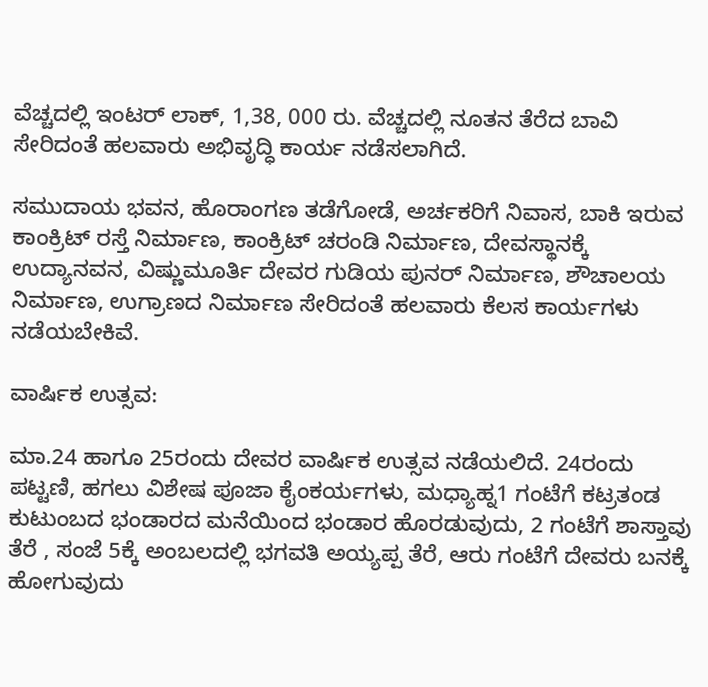ವೆಚ್ಚದಲ್ಲಿ ಇಂಟರ್ ಲಾಕ್, 1,38, 000 ರು. ವೆಚ್ಚದಲ್ಲಿ ನೂತನ ತೆರೆದ ಬಾವಿ ಸೇರಿದಂತೆ ಹಲವಾರು ಅಭಿವೃದ್ಧಿ ಕಾರ್ಯ ನಡೆಸಲಾಗಿದೆ.

ಸಮುದಾಯ ಭವನ, ಹೊರಾಂಗಣ ತಡೆಗೋಡೆ, ಅರ್ಚಕರಿಗೆ ನಿವಾಸ, ಬಾಕಿ ಇರುವ ಕಾಂಕ್ರಿಟ್ ರಸ್ತೆ ನಿರ್ಮಾಣ, ಕಾಂಕ್ರಿಟ್ ಚರಂಡಿ ನಿರ್ಮಾಣ, ದೇವಸ್ಥಾನಕ್ಕೆ ಉದ್ಯಾನವನ, ವಿಷ್ಣುಮೂರ್ತಿ ದೇವರ ಗುಡಿಯ ಪುನರ್ ನಿರ್ಮಾಣ, ಶೌಚಾಲಯ ನಿರ್ಮಾಣ, ಉಗ್ರಾಣದ ನಿರ್ಮಾಣ ಸೇರಿದಂತೆ ಹಲವಾರು ಕೆಲಸ ಕಾರ್ಯಗಳು ನಡೆಯಬೇಕಿವೆ.

ವಾರ್ಷಿಕ ಉತ್ಸವ:

ಮಾ.24 ಹಾಗೂ 25ರಂದು ದೇವರ ವಾರ್ಷಿಕ ಉತ್ಸವ ನಡೆಯಲಿದೆ. 24ರಂದು ಪಟ್ಟಣಿ, ಹಗಲು ವಿಶೇಷ ಪೂಜಾ ಕೈಂಕರ್ಯಗಳು, ಮಧ್ಯಾಹ್ನ1 ಗಂಟೆಗೆ ಕಟ್ರತಂಡ ಕುಟುಂಬದ ಭಂಡಾರದ ಮನೆಯಿಂದ ಭಂಡಾರ ಹೊರಡುವುದು, 2 ಗಂಟೆಗೆ ಶಾಸ್ತಾವು ತೆರೆ , ಸಂಜೆ 5ಕ್ಕೆ ಅಂಬಲದಲ್ಲಿ ಭಗವತಿ ಅಯ್ಯಪ್ಪ ತೆರೆ, ಆರು ಗಂಟೆಗೆ ದೇವರು ಬನಕ್ಕೆ ಹೋಗುವುದು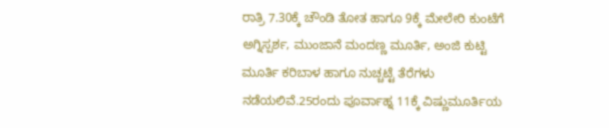ರಾತ್ರಿ 7.30ಕ್ಕೆ ಚೌಂಡಿ ತೋತ ಹಾಗೂ 9ಕ್ಕೆ ಮೇಲೇರಿ ಕುಂಟೆಗೆ ಅಗ್ನಿಸ್ಪರ್ಶ, ಮುಂಜಾನೆ ಮಂದಣ್ಣ ಮೂರ್ತಿ, ಅಂಜಿ ಕುಟ್ಟಿ ಮೂರ್ತಿ ಕರಿಬಾಳ ಹಾಗೂ ನುಚ್ಚಟ್ಟೆ ತೆರೆಗಳು ನಡೆಯಲಿವೆ.25ರಂದು ಪೂರ್ವಾಹ್ನ 11ಕ್ಕೆ ವಿಷ್ಣುಮೂರ್ತಿಯ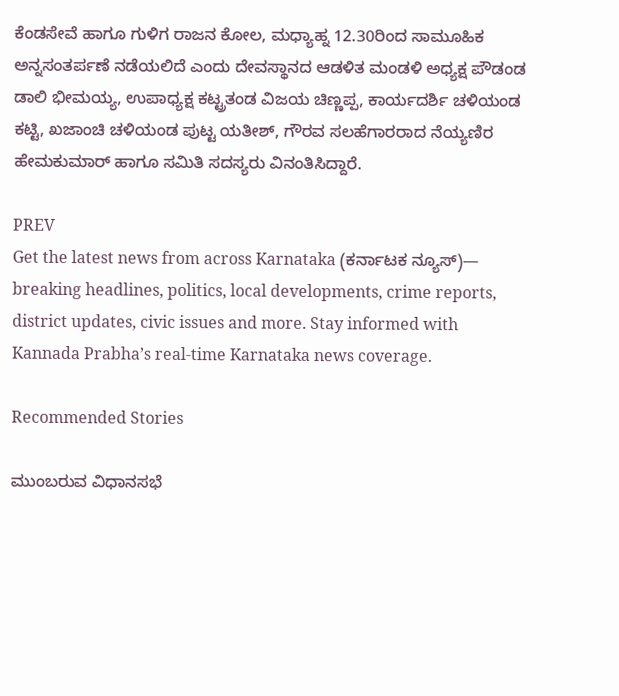ಕೆಂಡಸೇವೆ ಹಾಗೂ ಗುಳಿಗ ರಾಜನ ಕೋಲ, ಮಧ್ಯಾಹ್ನ 12.30ರಿಂದ ಸಾಮೂಹಿಕ ಅನ್ನಸಂತರ್ಪಣೆ ನಡೆಯಲಿದೆ ಎಂದು ದೇವಸ್ಥಾನದ ಆಡಳಿತ ಮಂಡಳಿ ಅಧ್ಯಕ್ಷ ಪೌಡಂಡ ಡಾಲಿ ಭೀಮಯ್ಯ, ಉಪಾಧ್ಯಕ್ಷ ಕಟ್ಟ್ರತಂಡ ವಿಜಯ ಚಿಣ್ಣಪ್ಪ, ಕಾರ್ಯದರ್ಶಿ ಚಳಿಯಂಡ ಕಟ್ಟಿ, ಖಜಾಂಚಿ ಚಳಿಯಂಡ ಪುಟ್ಟ ಯತೀಶ್, ಗೌರವ ಸಲಹೆಗಾರರಾದ ನೆಯ್ಯಣಿರ ಹೇಮಕುಮಾರ್ ಹಾಗೂ ಸಮಿತಿ ಸದಸ್ಯರು ವಿನಂತಿಸಿದ್ದಾರೆ.

PREV
Get the latest news from across Karnataka (ಕರ್ನಾಟಕ ನ್ಯೂಸ್)— breaking headlines, politics, local developments, crime reports, district updates, civic issues and more. Stay informed with Kannada Prabha’s real‑time Karnataka news coverage.

Recommended Stories

ಮುಂಬರುವ ವಿಧಾನಸಭೆ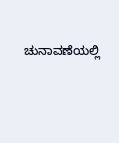ಚುನಾವಣೆಯಲ್ಲಿ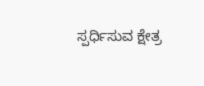ಸ್ಪರ್ಧಿಸುವ ಕ್ಷೇತ್ರ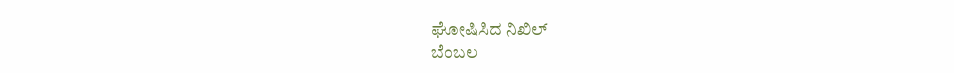ಘೋಷಿಸಿದ ನಿಖಿಲ್
ಬೆಂಬಲ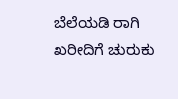ಬೆಲೆಯಡಿ ರಾಗಿ ಖರೀದಿಗೆ ಚುರುಕು